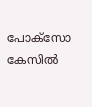പോക്സോ കേസിൽ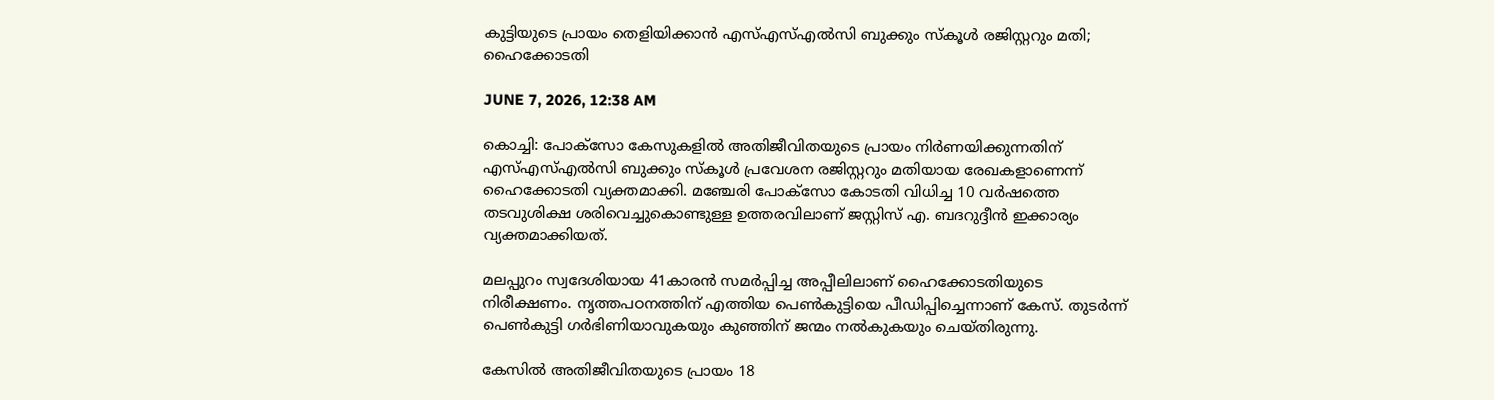കുട്ടിയുടെ പ്രായം തെളിയിക്കാൻ എസ്‌എസ്എൽസി ബുക്കും സ്കൂൾ രജിസ്റ്ററും മതി; ഹൈക്കോടതി

JUNE 7, 2026, 12:38 AM

കൊച്ചി: പോക്സോ കേസുകളിൽ അതിജീവിതയുടെ പ്രായം നിർണയിക്കുന്നതിന് എസ്‌എസ്എൽസി ബുക്കും സ്കൂൾ പ്രവേശന രജിസ്റ്ററും മതിയായ രേഖകളാണെന്ന് ഹൈക്കോടതി വ്യക്തമാക്കി. മഞ്ചേരി പോക്സോ കോടതി വിധിച്ച 10 വർഷത്തെ തടവുശിക്ഷ ശരിവെച്ചുകൊണ്ടുള്ള ഉത്തരവിലാണ് ജസ്റ്റിസ് എ. ബദറുദ്ദീൻ ഇക്കാര്യം വ്യക്തമാക്കിയത്.

മലപ്പുറം സ്വദേശിയായ 41കാരൻ സമർപ്പിച്ച അപ്പീലിലാണ് ഹൈക്കോടതിയുടെ നിരീക്ഷണം. നൃത്തപഠനത്തിന് എത്തിയ പെൺകുട്ടിയെ പീഡിപ്പിച്ചെന്നാണ് കേസ്. തുടർന്ന് പെൺകുട്ടി ഗർഭിണിയാവുകയും കുഞ്ഞിന് ജന്മം നൽകുകയും ചെയ്തിരുന്നു.

കേസിൽ അതിജീവിതയുടെ പ്രായം 18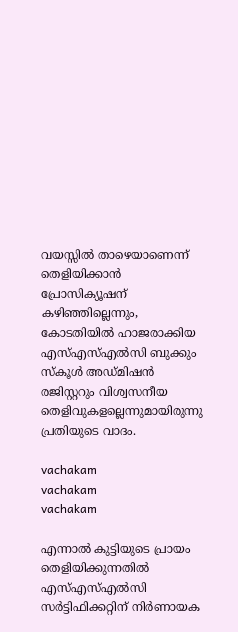വയസ്സിൽ താഴെയാണെന്ന് തെളിയിക്കാൻ പ്രോസിക്യൂഷന് കഴിഞ്ഞില്ലെന്നും, കോടതിയിൽ ഹാജരാക്കിയ എസ്‌എസ്എൽസി ബുക്കും സ്കൂൾ അഡ്മിഷൻ രജിസ്റ്ററും വിശ്വസനീയ തെളിവുകളല്ലെന്നുമായിരുന്നു പ്രതിയുടെ വാദം.

vachakam
vachakam
vachakam

എന്നാൽ കുട്ടിയുടെ പ്രായം തെളിയിക്കുന്നതിൽ എസ്‌എസ്എൽസി സർട്ടിഫിക്കറ്റിന് നിർണായക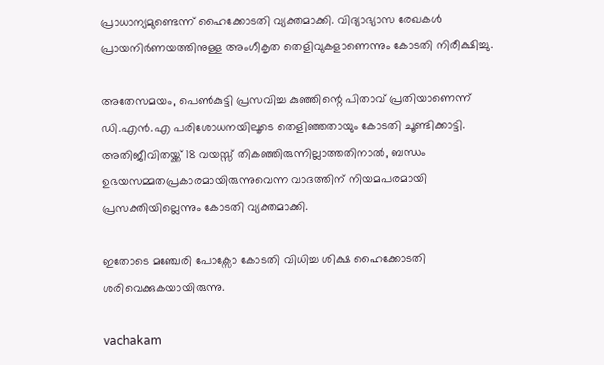പ്രാധാന്യമുണ്ടെന്ന് ഹൈക്കോടതി വ്യക്തമാക്കി. വിദ്യാഭ്യാസ രേഖകൾ പ്രായനിർണയത്തിനുള്ള അംഗീകൃത തെളിവുകളാണെന്നും കോടതി നിരീക്ഷിച്ചു.

അതേസമയം, പെൺകുട്ടി പ്രസവിച്ച കുഞ്ഞിന്റെ പിതാവ് പ്രതിയാണെന്ന് ഡി.എൻ.എ പരിശോധനയിലൂടെ തെളിഞ്ഞതായും കോടതി ചൂണ്ടിക്കാട്ടി. അതിജീവിതയ്ക്ക് 18 വയസ്സ് തികഞ്ഞിരുന്നില്ലാത്തതിനാൽ, ബന്ധം ഉഭയസമ്മതപ്രകാരമായിരുന്നുവെന്ന വാദത്തിന് നിയമപരമായി പ്രസക്തിയില്ലെന്നും കോടതി വ്യക്തമാക്കി.

ഇതോടെ മഞ്ചേരി പോക്സോ കോടതി വിധിച്ച ശിക്ഷ ഹൈക്കോടതി ശരിവെക്കുകയായിരുന്നു.

vachakam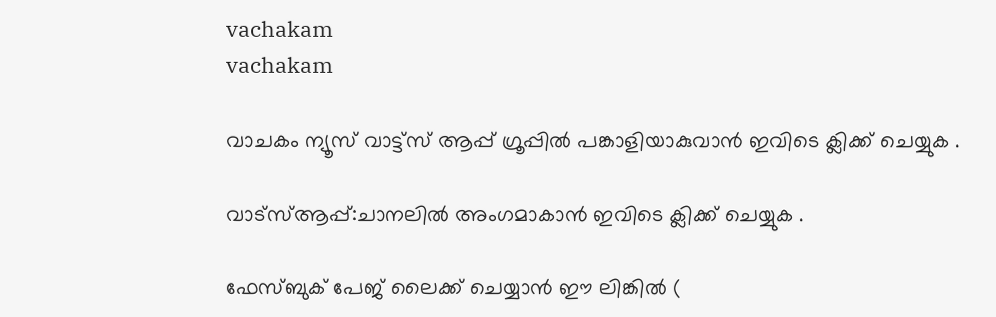vachakam
vachakam

വാചകം ന്യൂസ് വാട്ട്സ് ആപ്പ് ഗ്രൂപ്പിൽ പങ്കാളിയാകുവാൻ ഇവിടെ ക്ലിക്ക് ചെയ്യുക .

വാട്സ്ആപ്പ്:ചാനലിൽ അംഗമാകാൻ ഇവിടെ ക്ലിക്ക് ചെയ്യുക .

ഫേസ്ബുക് പേജ് ലൈക്ക് ചെയ്യാൻ ഈ ലിങ്കിൽ (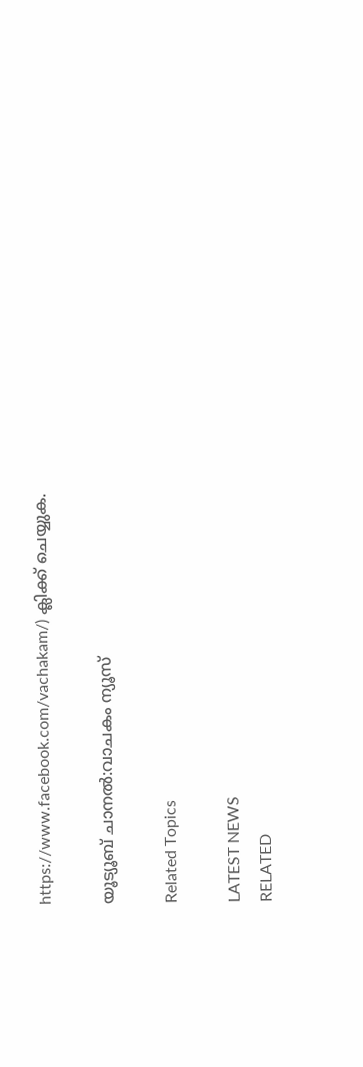https://www.facebook.com/vachakam/) ക്ലിക്ക് ചെയ്യുക.

യൂട്യൂബ് ചാനൽ:വാചകം ന്യൂസ്

Related Topics

LATEST NEWS
RELATED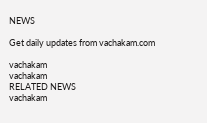NEWS

Get daily updates from vachakam.com

vachakam
vachakam
RELATED NEWS
vachakam